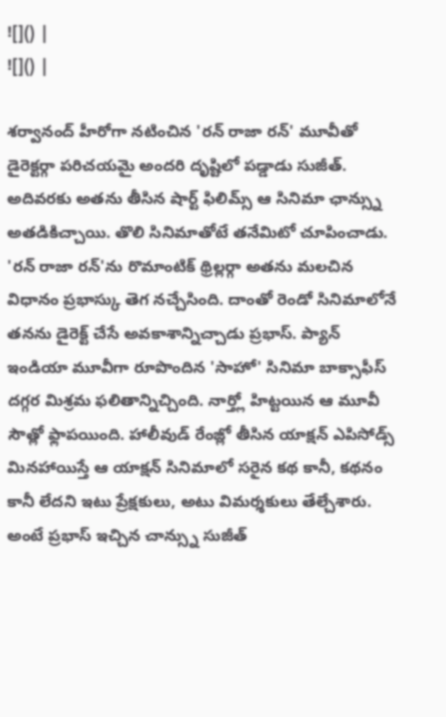![]() |
![]() |

శర్వానంద్ హీరోగా నటించిన 'రన్ రాజా రన్' మూవీతో డైరెక్టర్గా పరిచయమై అందరి దృష్టిలో పడ్డాడు సుజీత్. అదివరకు అతను తీసిన షార్ట్ ఫిలిమ్స్ ఆ సినిమా ఛాన్స్ను అతడికిచ్చాయి. తొలి సినిమాతోటే తనేమిటో చూపించాడు. 'రన్ రాజా రన్'ను రొమాంటిక్ థ్రిల్లర్గా అతను మలచిన విధానం ప్రభాస్కు తెగ నచ్చేసింది. దాంతో రెండో సినిమాలోనే తనను డైరెక్ట్ చేసే అవకాశాన్నిచ్చాడు ప్రభాస్. ప్యాన్ ఇండియా మూవీగా రూపొందిన 'సాహో' సినిమా బాక్సాఫీస్ దగ్గర మిశ్రమ ఫలితాన్నిచ్చింది. నార్త్లో హిట్టయిన ఆ మూవీ సౌత్లో ఫ్లాపయింది. హాలీవుడ్ రేంజ్లో తీసిన యాక్షన్ ఎపిసోడ్స్ మినహాయిస్తే ఆ యాక్షన్ సినిమాలో సరైన కథ కానీ, కథనం కానీ లేదని ఇటు ప్రేక్షకులు, అటు విమర్శకులు తేల్చేశారు. అంటే ప్రభాస్ ఇచ్చిన చాన్స్ను సుజీత్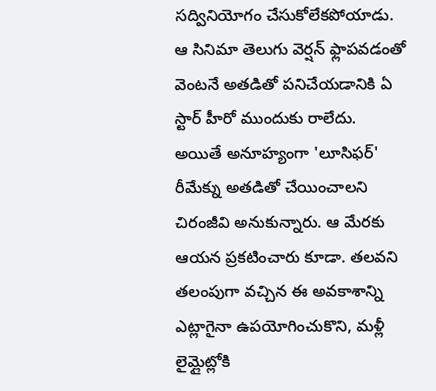సద్వినియోగం చేసుకోలేకపోయాడు.
ఆ సినిమా తెలుగు వెర్షన్ ఫ్లాపవడంతో వెంటనే అతడితో పనిచేయడానికి ఏ స్టార్ హీరో ముందుకు రాలేదు. అయితే అనూహ్యంగా 'లూసిఫర్' రీమేక్ను అతడితో చేయించాలని చిరంజీవి అనుకున్నారు. ఆ మేరకు ఆయన ప్రకటించారు కూడా. తలవని తలంపుగా వచ్చిన ఈ అవకాశాన్ని ఎట్లాగైనా ఉపయోగించుకొని, మళ్లీ లైమ్లైట్లోకి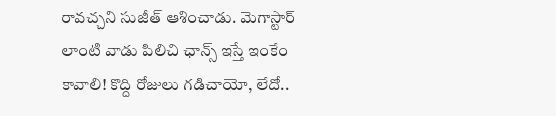రావచ్చని సుజీత్ ఆశించాడు. మెగాస్టార్ లాంటి వాడు పిలిచి ఛాన్స్ ఇస్తే ఇంకేం కావాలి! కొద్ది రోజులు గడిచాయో, లేదో..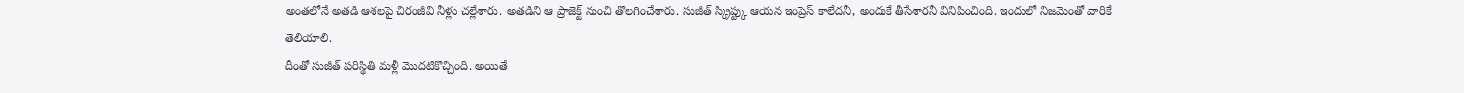అంతలోనే అతడి ఆశలపై చిరంజీవి నీళ్లు చల్లేశారు. అతడిని ఆ ప్రాజెక్ట్ నుంచి తొలగించేశారు. సుజీత్ స్క్రిప్ట్కు ఆయన ఇంప్రెస్ కాలేదనీ, అందుకే తీసేశారనీ వినిపించింది. ఇందులో నిజమెంతో వారికే తెలియాలి.
దీంతో సుజీత్ పరిస్థితి మళ్లీ మొదటికొచ్చింది. అయితే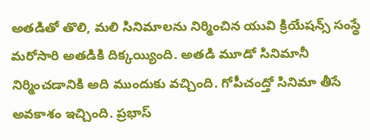అతడితో తొలి, మలి సినిమాలను నిర్మించిన యువి క్రియేషన్స్ సంస్థే మరోసారి అతడికి దిక్కయ్యింది. అతడి మూడో సినిమానీ నిర్మించడానికి అది ముందుకు వచ్చింది. గోపీచంద్తో సినిమా తీసే అవకాశం ఇచ్చింది. ప్రభాస్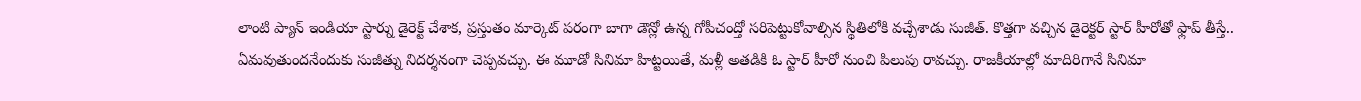లాంటి ప్యాన్ ఇండియా స్టార్ను డైరెక్ట్ చేశాక, ప్రస్తుతం మార్కెట్ పరంగా బాగా డౌన్లో ఉన్న గోపీచంద్తో సరిపెట్టుకోవాల్సిన స్థితిలోకి వచ్చేశాడు సుజీత్. కొత్తగా వచ్చిన డైరెక్టర్ స్టార్ హీరోతో ఫ్లాప్ తీస్తే.. ఏమవుతుందనేందుకు సుజీత్ను నిదర్శనంగా చెప్పవచ్చు. ఈ మూడో సినిమా హిట్టయితే, మళ్లీ అతడికి ఓ స్టార్ హీరో నుంచి పిలుపు రావచ్చు. రాజకీయాల్లో మాదిరిగానే సినిమా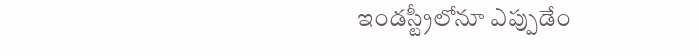ఇండస్ట్రీలోనూ ఎప్పుడేం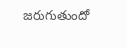జరుగుతుందో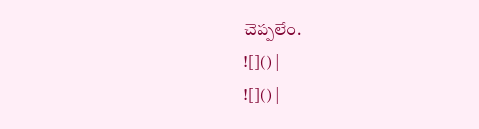చెప్పలేం.
![]() |
![]() |